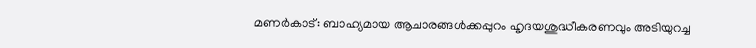മണർകാട്: ബാഹ്യമായ ആചാരങ്ങൾക്കപ്പുറം ഹൃദയശുദ്ധീകരണവും അടിയുറച്ച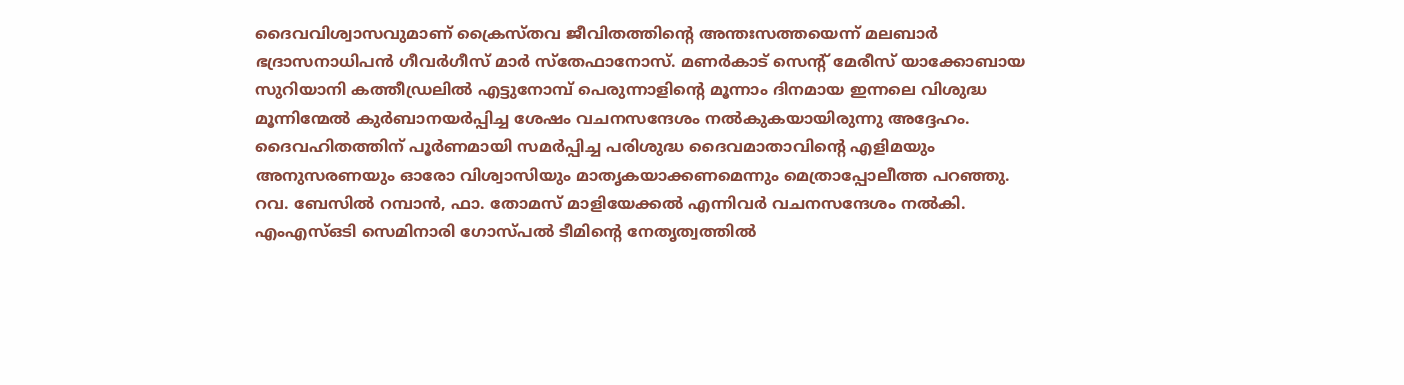ദൈവവിശ്വാസവുമാണ് ക്രൈസ്തവ ജീവിതത്തിന്റെ അന്തഃസത്തയെന്ന് മലബാർ ഭദ്രാസനാധിപൻ ഗീവർഗീസ് മാർ സ്തേഫാനോസ്. മണർകാട് സെന്റ് മേരീസ് യാക്കോബായ സുറിയാനി കത്തീഡ്രലിൽ എട്ടുനോമ്പ് പെരുന്നാളിന്റെ മൂന്നാം ദിനമായ ഇന്നലെ വിശുദ്ധ മൂന്നിന്മേൽ കുർബാനയർപ്പിച്ച ശേഷം വചനസന്ദേശം നൽകുകയായിരുന്നു അദ്ദേഹം.
ദൈവഹിതത്തിന് പൂർണമായി സമർപ്പിച്ച പരിശുദ്ധ ദൈവമാതാവിന്റെ എളിമയും അനുസരണയും ഓരോ വിശ്വാസിയും മാതൃകയാക്കണമെന്നും മെത്രാപ്പോലീത്ത പറഞ്ഞു.
റവ. ബേസിൽ റമ്പാൻ, ഫാ. തോമസ് മാളിയേക്കൽ എന്നിവർ വചനസന്ദേശം നൽകി. എംഎസ്ഒടി സെമിനാരി ഗോസ്പൽ ടീമിന്റെ നേതൃത്വത്തിൽ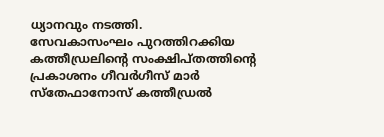ധ്യാനവും നടത്തി.
സേവകാസംഘം പുറത്തിറക്കിയ കത്തീഡ്രലിന്റെ സംക്ഷിപ്തത്തിന്റെ പ്രകാശനം ഗീവർഗീസ് മാർ സ്തേഫാനോസ് കത്തീഡ്രൽ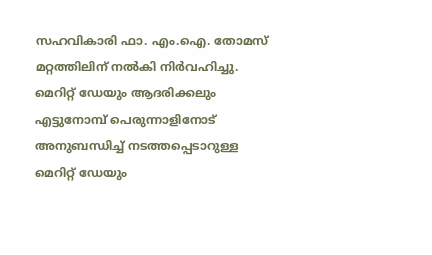സഹവികാരി ഫാ. എം.ഐ. തോമസ് മറ്റത്തിലിന് നൽകി നിർവഹിച്ചു.
മെറിറ്റ് ഡേയും ആദരിക്കലും
എട്ടുനോമ്പ് പെരുന്നാളിനോട് അനുബന്ധിച്ച് നടത്തപ്പെടാറുള്ള മെറിറ്റ് ഡേയും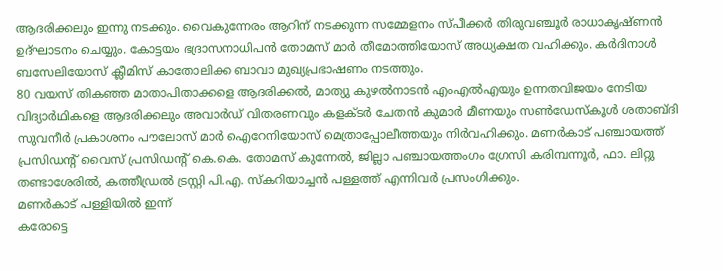ആദരിക്കലും ഇന്നു നടക്കും. വൈകുന്നേരം ആറിന് നടക്കുന്ന സമ്മേളനം സ്പീക്കർ തിരുവഞ്ചൂർ രാധാകൃഷ്ണൻ ഉദ്ഘാടനം ചെയ്യും. കോട്ടയം ഭദ്രാസനാധിപൻ തോമസ് മാർ തീമോത്തിയോസ് അധ്യക്ഷത വഹിക്കും. കർദിനാൾ ബസേലിയോസ് ക്ലീമിസ് കാതോലിക്ക ബാവാ മുഖ്യപ്രഭാഷണം നടത്തും.
80 വയസ് തികഞ്ഞ മാതാപിതാക്കളെ ആദരിക്കൽ, മാത്യു കുഴൽനാടൻ എംഎൽഎയും ഉന്നതവിജയം നേടിയ വിദ്യാർഥികളെ ആദരിക്കലും അവാർഡ് വിതരണവും കളക്ടർ ചേതൻ കുമാർ മീണയും സൺഡേസ്കൂൾ ശതാബ്ദി സുവനീർ പ്രകാശനം പൗലോസ് മാർ ഐറേനിയോസ് മെത്രാപ്പോലീത്തയും നിർവഹിക്കും. മണർകാട് പഞ്ചായത്ത് പ്രസിഡന്റ് വൈസ് പ്രസിഡന്റ് കെ.കെ. തോമസ് കുന്നേൽ, ജില്ലാ പഞ്ചായത്തംഗം ഗ്രേസി കരിമ്പന്നൂർ, ഫാ. ലിറ്റു തണ്ടാശേരിൽ, കത്തീഡ്രൽ ട്രസ്റ്റി പി.എ. സ്കറിയാച്ചൻ പള്ളത്ത് എന്നിവർ പ്രസംഗിക്കും.
മണർകാട് പള്ളിയിൽ ഇന്ന്
കരോട്ടെ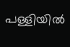പള്ളിയിൽ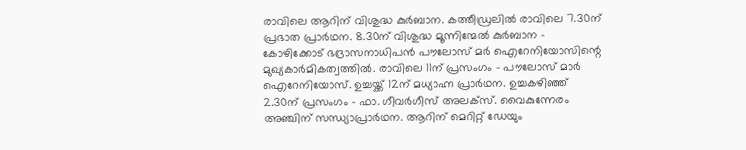രാവിലെ ആറിന് വിശുദ്ധ കുർബാന. കത്തീഡ്രലിൽ രാവിലെ 7.30ന് പ്രഭാത പ്രാർഥന. 8.30ന് വിശുദ്ധ മൂന്നിന്മേൽ കുർബാന - കോഴിക്കോട് ഭദ്രാസനാധിപൻ പൗലോസ് മർ ഐറേനിയോസിന്റെ മുഖ്യകാർമികത്വത്തിൽ. രാവിലെ 11ന് പ്രസംഗം - പൗലോസ് മാർ ഐറേനിയോസ്. ഉച്ചയ്ക്ക് 12ന് മധ്യാഹ്ന പ്രാർഥന. ഉച്ചകഴിഞ്ഞ് 2.30ന് പ്രസംഗം - ഫാ. ഗീവർഗീസ് അലക്സ്. വൈകുന്നേരം അഞ്ചിന് സന്ധ്യാപ്രാർഥന. ആറിന് മെറിറ്റ് ഡേയും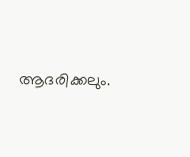ആദരിക്കലും.